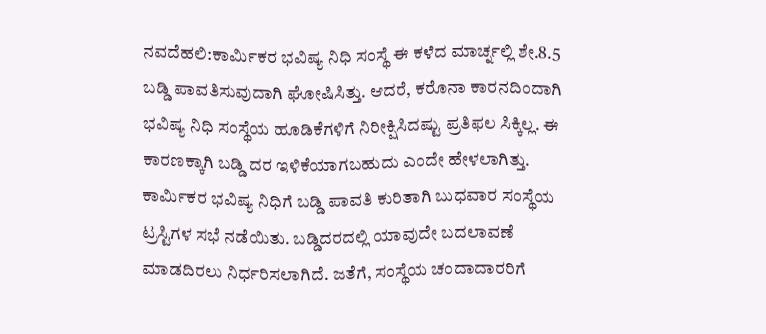ನವದೆಹಲಿ:ಕಾರ್ಮಿಕರ ಭವಿಷ್ಯ ನಿಧಿ ಸಂಸ್ಥೆ ಈ ಕಳೆದ ಮಾರ್ಚ್ನಲ್ಲಿ ಶೇ.8.5 ಬಡ್ಡಿ ಪಾವತಿಸುವುದಾಗಿ ಘೋಷಿಸಿತ್ತು. ಆದರೆ, ಕರೊನಾ ಕಾರನದಿಂದಾಗಿ ಭವಿಷ್ಯ ನಿಧಿ ಸಂಸ್ಥೆಯ ಹೂಡಿಕೆಗಳಿಗೆ ನಿರೀಕ್ಷಿಸಿದಷ್ಟು ಪ್ರತಿಫಲ ಸಿಕ್ಕಿಲ್ಲ. ಈ ಕಾರಣಕ್ಕಾಗಿ ಬಡ್ಡಿ ದರ ಇಳಿಕೆಯಾಗಬಹುದು ಎಂದೇ ಹೇಳಲಾಗಿತ್ತು.
ಕಾರ್ಮಿಕರ ಭವಿಷ್ಯ ನಿಧಿಗೆ ಬಡ್ಡಿ ಪಾವತಿ ಕುರಿತಾಗಿ ಬುಧವಾರ ಸಂಸ್ಥೆಯ ಟ್ರಸ್ಟಿಗಳ ಸಭೆ ನಡೆಯಿತು. ಬಡ್ಡಿದರದಲ್ಲಿ ಯಾವುದೇ ಬದಲಾವಣೆ ಮಾಡದಿರಲು ನಿರ್ಧರಿಸಲಾಗಿದೆ. ಜತೆಗೆ, ಸಂಸ್ಥೆಯ ಚಂದಾದಾರರಿಗೆ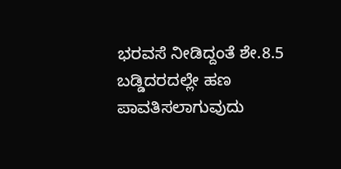ಭರವಸೆ ನೀಡಿದ್ದಂತೆ ಶೇ.8.5 ಬಡ್ಡಿದರದಲ್ಲೇ ಹಣ ಪಾವತಿಸಲಾಗುವುದು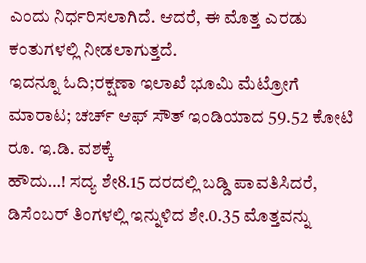ಎಂದು ನಿರ್ಧರಿಸಲಾಗಿದೆ. ಆದರೆ, ಈ ಮೊತ್ತ ಎರಡು ಕಂತುಗಳಲ್ಲಿ ನೀಡಲಾಗುತ್ತದೆ.
ಇದನ್ನೂ ಓದಿ;ರಕ್ಷಣಾ ಇಲಾಖೆ ಭೂಮಿ ಮೆಟ್ರೋಗೆ ಮಾರಾಟ; ಚರ್ಚ್ ಆಫ್ ಸೌತ್ ಇಂಡಿಯಾದ 59.52 ಕೋಟಿ ರೂ. ಇ.ಡಿ. ವಶಕ್ಕೆ
ಹೌದು…! ಸದ್ಯ ಶೇ8.15 ದರದಲ್ಲಿ ಬಡ್ಡಿ ಪಾವತಿಸಿದರೆ, ಡಿಸೆಂಬರ್ ತಿಂಗಳಲ್ಲಿ ಇನ್ನುಳಿದ ಶೇ.0.35 ಮೊತ್ತವನ್ನು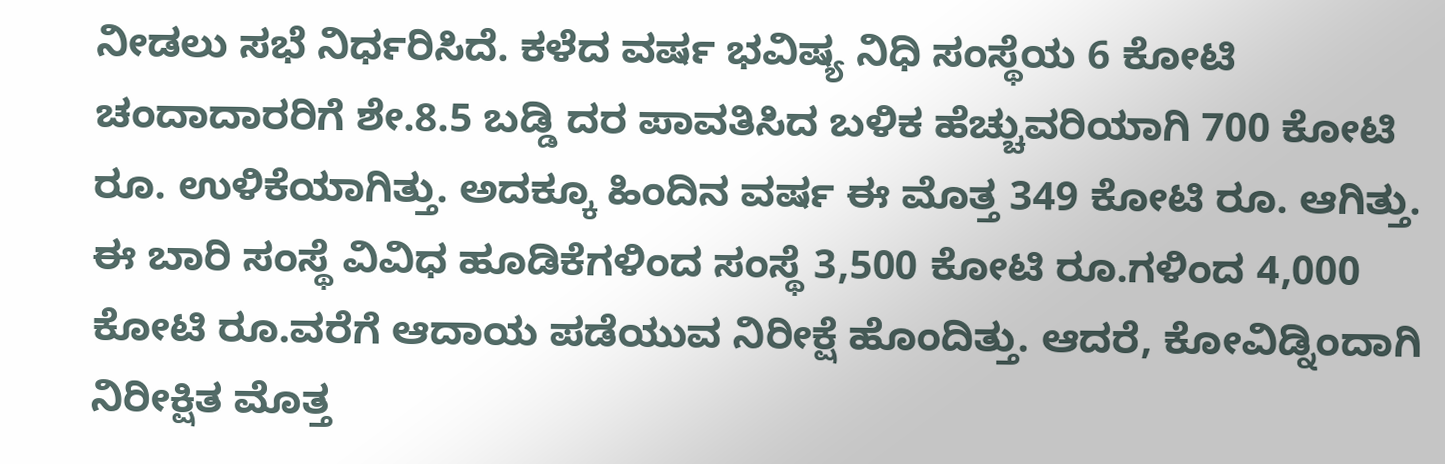ನೀಡಲು ಸಭೆ ನಿರ್ಧರಿಸಿದೆ. ಕಳೆದ ವರ್ಷ ಭವಿಷ್ಯ ನಿಧಿ ಸಂಸ್ಥೆಯ 6 ಕೋಟಿ ಚಂದಾದಾರರಿಗೆ ಶೇ.8.5 ಬಡ್ಡಿ ದರ ಪಾವತಿಸಿದ ಬಳಿಕ ಹೆಚ್ಚುವರಿಯಾಗಿ 700 ಕೋಟಿ ರೂ. ಉಳಿಕೆಯಾಗಿತ್ತು. ಅದಕ್ಕೂ ಹಿಂದಿನ ವರ್ಷ ಈ ಮೊತ್ತ 349 ಕೋಟಿ ರೂ. ಆಗಿತ್ತು.
ಈ ಬಾರಿ ಸಂಸ್ಥೆ ವಿವಿಧ ಹೂಡಿಕೆಗಳಿಂದ ಸಂಸ್ಥೆ 3,500 ಕೋಟಿ ರೂ.ಗಳಿಂದ 4,000 ಕೋಟಿ ರೂ.ವರೆಗೆ ಆದಾಯ ಪಡೆಯುವ ನಿರೀಕ್ಷೆ ಹೊಂದಿತ್ತು. ಆದರೆ, ಕೋವಿಡ್ನಿಂದಾಗಿ ನಿರೀಕ್ಷಿತ ಮೊತ್ತ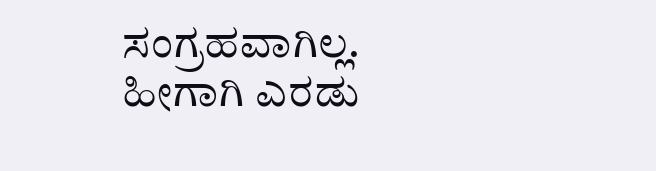ಸಂಗ್ರಹವಾಗಿಲ್ಲ. ಹೀಗಾಗಿ ಎರಡು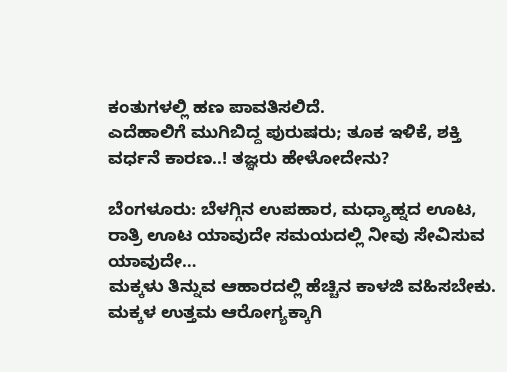ಕಂತುಗಳಲ್ಲಿ ಹಣ ಪಾವತಿಸಲಿದೆ.
ಎದೆಹಾಲಿಗೆ ಮುಗಿಬಿದ್ದ ಪುರುಷರು; ತೂಕ ಇಳಿಕೆ, ಶಕ್ತಿ ವರ್ಧನೆ ಕಾರಣ..! ತಜ್ಞರು ಹೇಳೋದೇನು?

ಬೆಂಗಳೂರು: ಬೆಳಗ್ಗಿನ ಉಪಹಾರ, ಮಧ್ಯಾಹ್ನದ ಊಟ, ರಾತ್ರಿ ಊಟ ಯಾವುದೇ ಸಮಯದಲ್ಲಿ ನೀವು ಸೇವಿಸುವ ಯಾವುದೇ…
ಮಕ್ಕಳು ತಿನ್ನುವ ಆಹಾರದಲ್ಲಿ ಹೆಚ್ಚಿನ ಕಾಳಜಿ ವಹಿಸಬೇಕು. ಮಕ್ಕಳ ಉತ್ತಮ ಆರೋಗ್ಯಕ್ಕಾಗಿ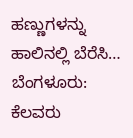ಹಣ್ಣುಗಳನ್ನು ಹಾಲಿನಲ್ಲಿ ಬೆರೆಸಿ…
ಬೆಂಗಳೂರು: ಕೆಲವರು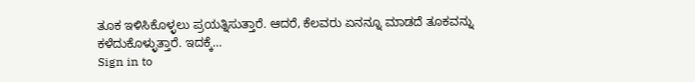ತೂಕ ಇಳಿಸಿಕೊಳ್ಳಲು ಪ್ರಯತ್ನಿಸುತ್ತಾರೆ. ಆದರೆ, ಕೆಲವರು ಏನನ್ನೂ ಮಾಡದೆ ತೂಕವನ್ನು ಕಳೆದುಕೊಳ್ಳುತ್ತಾರೆ. ಇದಕ್ಕೆ…
Sign in to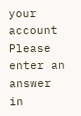your account
Please enter an answer in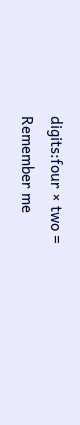digits:four × two =
Remember me